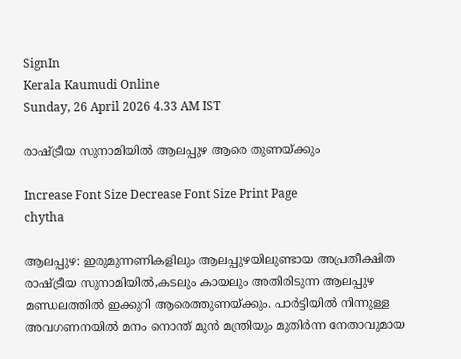SignIn
Kerala Kaumudi Online
Sunday, 26 April 2026 4.33 AM IST

രാഷ്ട്രീയ സുനാമിയിൽ ആലപ്പുഴ ആരെ തുണയ്ക്കും

Increase Font Size Decrease Font Size Print Page
chytha

ആലപ്പുഴ: ഇരുമുന്നണികളിലും ആലപ്പുഴയിലുണ്ടായ അപ്രതീക്ഷിത രാഷ്ട്രീയ സുനാമിയിൽ,കടലും കായലും അതിരിടുന്ന ആലപ്പുഴ മണ്ഡലത്തിൽ ഇക്കുറി ആരെത്തുണയ്ക്കും. പാർട്ടിയിൽ നിന്നുള്ള അവഗണനയിൽ മനം നൊന്ത് മുൻ മന്ത്രിയും മുതിർന്ന നേതാവുമായ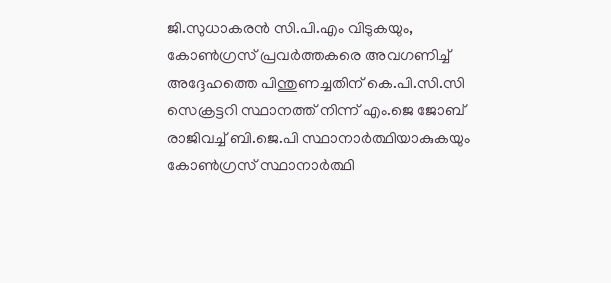ജി.സുധാകരൻ സി.പി.എം വിടുകയും, കോൺഗ്രസ് പ്രവർത്തകരെ അവഗണിച്ച് അദ്ദേഹത്തെ പിന്തുണച്ചതിന് കെ.പി.സി.സി സെക്രട്ടറി സ്ഥാനത്ത് നിന്ന് എം.ജെ ജോബ് രാജിവച്ച് ബി.ജെ.പി സ്ഥാനാർത്ഥിയാകുകയും കോൺഗ്രസ് സ്ഥാനാർത്ഥി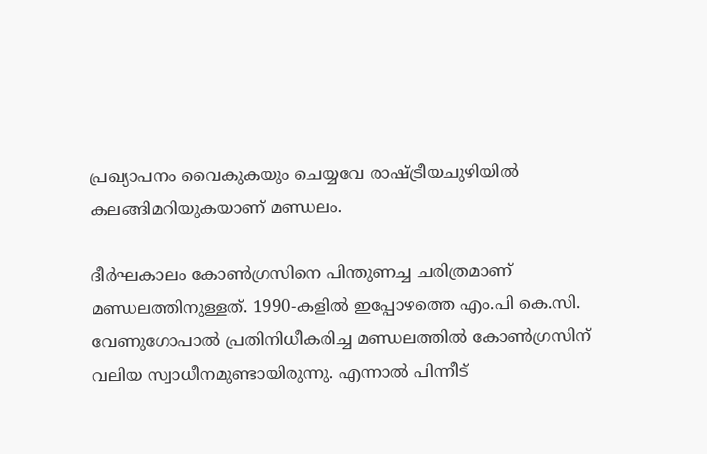പ്രഖ്യാപനം വൈകുകയും ചെയ്യവേ രാഷ്ട്രീയചുഴിയിൽ കലങ്ങിമറിയുകയാണ് മണ്ഡലം.

ദീർഘകാലം കോൺഗ്രസിനെ പിന്തുണച്ച ചരിത്രമാണ് മണ്ഡലത്തിനുള്ളത്. 1990-കളിൽ ഇപ്പോഴത്തെ എം.പി കെ.സി. വേണുഗോപാൽ പ്രതിനിധീകരിച്ച മണ്ഡലത്തിൽ കോൺഗ്രസിന് വലിയ സ്വാധീനമുണ്ടായിരുന്നു. എന്നാൽ പിന്നീട്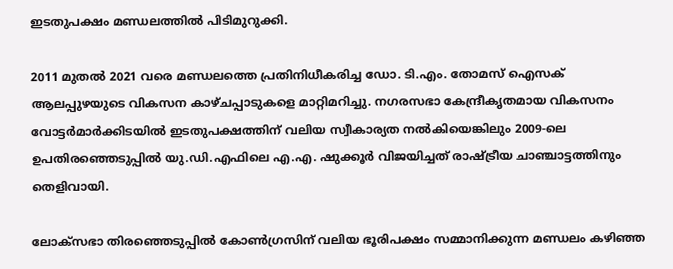ഇടതുപക്ഷം മണ്ഡലത്തിൽ പിടിമുറുക്കി.

2011 മുതൽ 2021 വരെ മണ്ഡലത്തെ പ്രതിനിധീകരിച്ച ഡോ. ടി.എം. തോമസ് ഐസക് ആലപ്പുഴയുടെ വികസന കാഴ്ചപ്പാടുകളെ മാറ്റിമറിച്ചു. നഗരസഭാ കേന്ദ്രീകൃതമായ വികസനം വോട്ടർമാർക്കിടയിൽ ഇടതുപക്ഷത്തിന് വലിയ സ്വീകാര്യത നൽകിയെങ്കിലും 2009-ലെ ഉപതിരഞ്ഞെടുപ്പിൽ യു.ഡി.എഫിലെ എ.എ. ഷുക്കൂർ വിജയിച്ചത് രാഷ്ട്രീയ ചാഞ്ചാട്ടത്തിനും തെളിവായി.

ലോക്സഭാ തിരഞ്ഞെടുപ്പിൽ കോൺഗ്രസിന് വലിയ ഭൂരിപക്ഷം സമ്മാനിക്കുന്ന മണ്ഡലം കഴിഞ്ഞ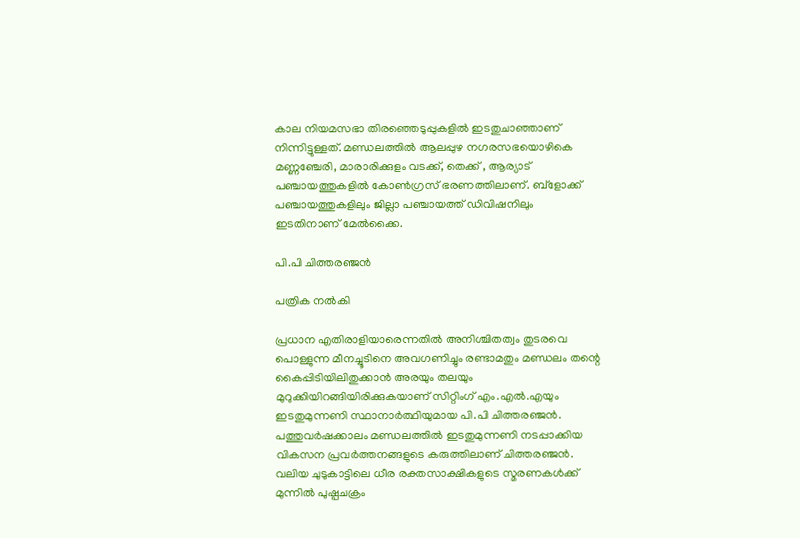കാല നിയമസഭാ തിരഞ്ഞെടുപ്പുകളിൽ ഇടതുചാഞ്ഞാണ് നിന്നിട്ടുള്ളത്. മണ്ഡലത്തിൽ ആലപ്പുഴ നഗരസഭയൊഴികെ മണ്ണഞ്ചേരി, മാരാരിക്കുളം വടക്ക്, തെക്ക് , ആര്യാട് പഞ്ചായത്തുകളിൽ കോൺഗ്രസ് ഭരണത്തിലാണ്. ബ്ളോക്ക് പഞ്ചായത്തുകളിലും ജില്ലാ പഞ്ചായത്ത് ഡിവിഷനിലും ഇടതിനാണ് മേൽക്കൈ.

പി.പി ചിത്തരഞ്ജൻ

പത്രിക നൽകി

പ്രധാന എതിരാളിയാരെന്നതിൽ അനിശ്ചിതത്വം തുടരവെ പൊള്ളുന്ന മീനച്ചൂടിനെ അവഗണിച്ചും രണ്ടാമതും മണ്ഡലം തന്റെ കൈപ്പിടിയിലിതുക്കാൻ അരയും തലയും മുറുക്കിയിറങ്ങിയിരിക്കുകയാണ് സിറ്റിംഗ് എം.എൽ.എയും ഇടതുമുന്നണി സ്ഥാനാർത്ഥിയുമായ പി.പി ചിത്തരഞ്ജൻ. പത്തുവർഷക്കാലം മണ്ഡലത്തിൽ ഇടതുമുന്നണി നടപ്പാക്കിയ വികസന പ്രവർത്തനങ്ങളുടെ കരുത്തിലാണ് ചിത്തരഞ്ജൻ. വലിയ ചുടുകാട്ടിലെ ധീര രക്തസാക്ഷികളുടെ സ്മരണകൾക്ക് മുന്നിൽ പുഷ്പചക്രം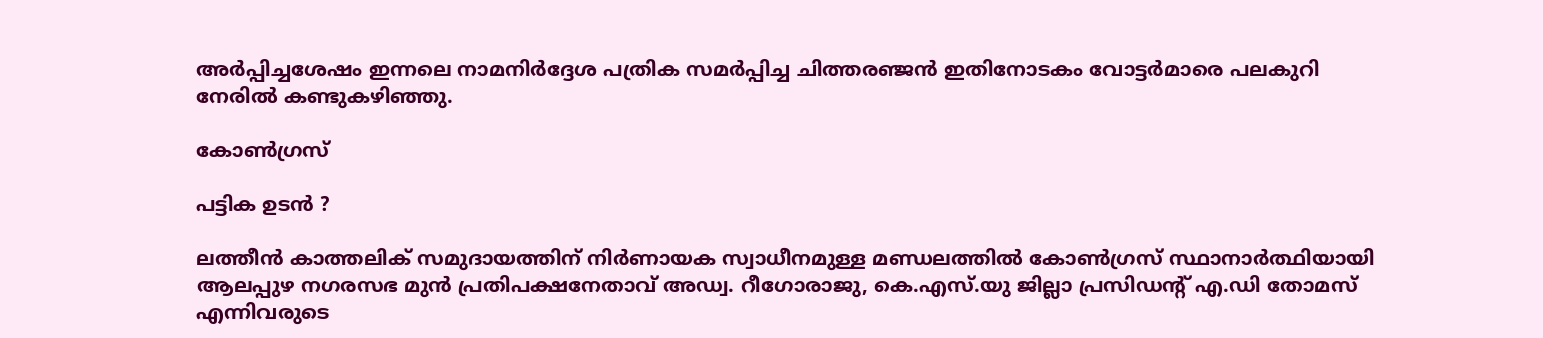അർപ്പിച്ചശേഷം ഇന്നലെ നാമനിർദ്ദേശ പത്രിക സമർപ്പിച്ച ചിത്തരഞ്ജൻ ഇതിനോടകം വോട്ടർമാരെ പലകുറി നേരിൽ കണ്ടുകഴിഞ്ഞു.

കോൺഗ്രസ്

പട്ടിക ഉടൻ ?

ലത്തീൻ കാത്തലിക് സമുദായത്തിന് നിർണായക സ്വാധീനമുള്ള മണ്ഡലത്തിൽ കോൺഗ്രസ് സ്ഥാനാർത്ഥിയായി ആലപ്പുഴ നഗരസഭ മുൻ പ്രതിപക്ഷനേതാവ് അഡ്വ. റീഗോരാജു, കെ.എസ്.യു ജില്ലാ പ്രസിഡന്റ് എ.ഡി തോമസ് എന്നിവരുടെ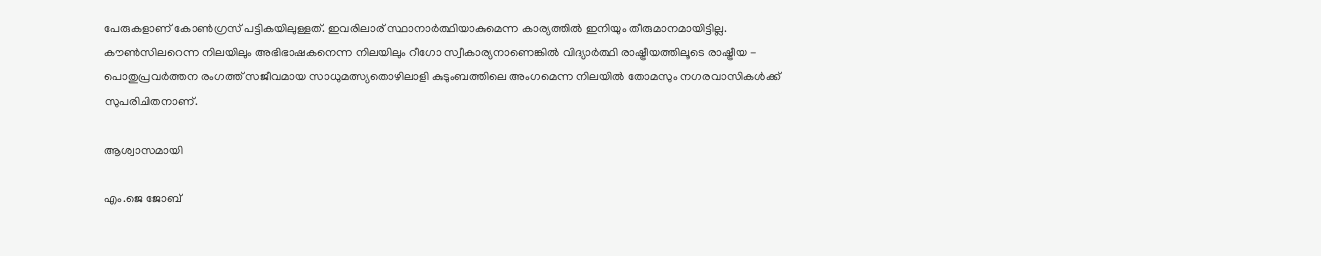പേരുകളാണ് കോൺഗ്രസ് പട്ടികയിലുള്ളത്. ഇവരിലാര് സ്ഥാനാർത്ഥിയാകുമെന്ന കാര്യത്തിൽ ഇനിയും തീരുമാനമായിട്ടില്ല. കൗൺസിലറെന്ന നിലയിലും അഭിഭാഷകനെന്ന നിലയിലും റീഗോ സ്വീകാര്യനാണെങ്കിൽ വിദ്യാർത്ഥി രാഷ്ട്രീയത്തിലൂടെ രാഷ്ട്രീയ - പൊതുപ്രവർത്തന രംഗത്ത് സജീവമായ സാധുമത്സ്യതൊഴിലാളി കുടുംബത്തിലെ അംഗമെന്ന നിലയിൽ തോമസും നഗരവാസികൾക്ക് സുപരിചിതനാണ്.

ആശ്വാസമായി

എം.ജെ ജോബ്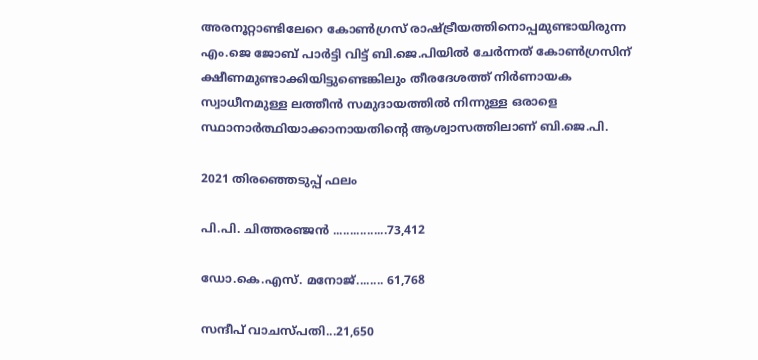അരനൂറ്റാണ്ടിലേറെ കോൺഗ്രസ് രാഷ്ട്രീയത്തിനൊപ്പമുണ്ടായിരുന്ന എം.ജെ ജോബ് പാർട്ടി വിട്ട് ബി.ജെ.പിയിൽ ചേർന്നത് കോൺഗ്രസിന് ക്ഷീണമുണ്ടാക്കിയിട്ടുണ്ടെങ്കിലും തീരദേശത്ത് നിർണായക സ്വാധീനമുള്ള ലത്തീൻ സമുദായത്തിൽ നിന്നുള്ള ഒരാളെ സ്ഥാനാർത്ഥിയാക്കാനായതിന്റെ ആശ്വാസത്തിലാണ് ബി.ജെ.പി.

2021 തിരഞ്ഞെടുപ്പ് ഫലം

പി.പി. ചിത്തരഞ്ജൻ ................73,412

ഡോ.കെ.എസ്. മനോജ്........ 61,768

സന്ദീപ് വാചസ്പതി...21,650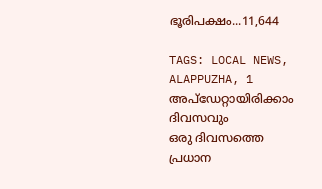ഭൂരിപക്ഷം...11,644

TAGS: LOCAL NEWS, ALAPPUZHA, 1
അപ്ഡേറ്റായിരിക്കാം ദിവസവും
ഒരു ദിവസത്തെ പ്രധാന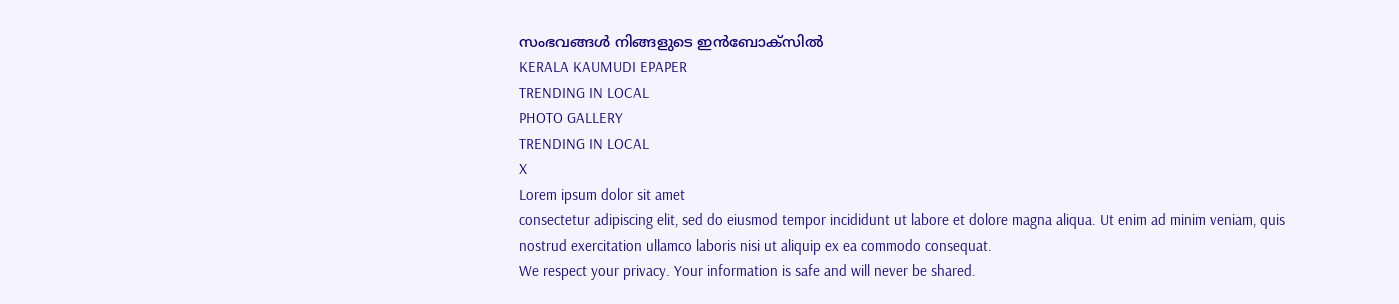സംഭവങ്ങൾ നിങ്ങളുടെ ഇൻബോക്സിൽ
KERALA KAUMUDI EPAPER
TRENDING IN LOCAL
PHOTO GALLERY
TRENDING IN LOCAL
X
Lorem ipsum dolor sit amet
consectetur adipiscing elit, sed do eiusmod tempor incididunt ut labore et dolore magna aliqua. Ut enim ad minim veniam, quis nostrud exercitation ullamco laboris nisi ut aliquip ex ea commodo consequat.
We respect your privacy. Your information is safe and will never be shared.